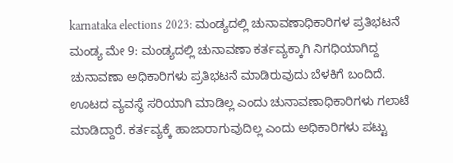karnataka elections 2023: ಮಂಡ್ಯದಲ್ಲಿ ಚುನಾವಣಾಧಿಕಾರಿಗಳ ಪ್ರತಿಭಟನೆ
ಮಂಡ್ಯ ಮೇ 9: ಮಂಡ್ಯದಲ್ಲಿ ಚುನಾವಣಾ ಕರ್ತವ್ಯಕ್ಕಾಗಿ ನಿಗಧಿಯಾಗಿದ್ದ ಚುನಾವಣಾ ಅಧಿಕಾರಿಗಳು ಪ್ರತಿಭಟನೆ ಮಾಡಿರುವುದು ಬೆಳಕಿಗೆ ಬಂದಿದೆ. ಊಟದ ವ್ಯವಸ್ಥೆ ಸರಿಯಾಗಿ ಮಾಡಿಲ್ಲ ಎಂದು ಚುನಾವಣಾಧಿಕಾರಿಗಳು ಗಲಾಟೆ ಮಾಡಿದ್ದಾರೆ. ಕರ್ತವ್ಯಕ್ಕೆ ಹಾಜಾರಾಗುವುದಿಲ್ಲ ಎಂದು ಅಧಿಕಾರಿಗಳು ಪಟ್ಟು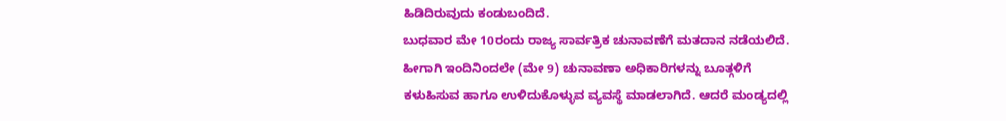ಹಿಡಿದಿರುವುದು ಕಂಡುಬಂದಿದೆ.
ಬುಧವಾರ ಮೇ 10ರಂದು ರಾಜ್ಯ ಸಾರ್ವತ್ರಿಕ ಚುನಾವಣೆಗೆ ಮತದಾನ ನಡೆಯಲಿದೆ. ಹೀಗಾಗಿ ಇಂದಿನಿಂದಲೇ (ಮೇ 9) ಚುನಾವಣಾ ಅಧಿಕಾರಿಗಳನ್ನು ಬೂತ್ಗಳಿಗೆ ಕಳುಹಿಸುವ ಹಾಗೂ ಉಳಿದುಕೊಳ್ಳುವ ವ್ಯವಸ್ಥೆ ಮಾಡಲಾಗಿದೆ. ಆದರೆ ಮಂಡ್ಯದಲ್ಲಿ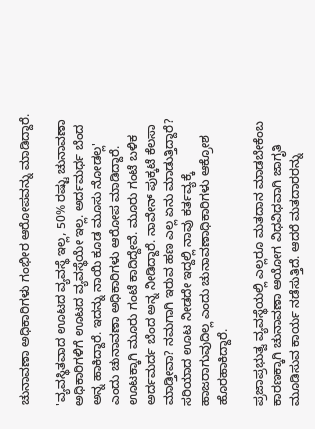ಚುನಾವಣಾ ಅಧಿಕಾರಿಗಳು ಗಂಭೀರ ಆರೋಪವನ್ನು ಮಾಡಿದ್ದಾರೆ.

'ವ್ಯವಸ್ಥಿತವಾದ ಊಟದ ವ್ಯವಸ್ಥೆ ಇಲ್ಲ, 50% ರಷ್ಟು ಚುನಾವಣಾ ಅಧಿಕಾರಿಗಳಿಗೆ ಊಟದ ವ್ಯವಸ್ಥೆಯೇ ಇಲ್ಲ. ಅರ್ದಮರ್ಧ ಬೆಂದ ಅನ್ನ ಹಾಕಿದ್ದಾರೆ. ಇದನ್ನು ನಾಯಿ ಕೂಡ ಮೂಸು ನೋಡಲ್ಲ' ಎಂದು ಚುನಾವಣಾ ಅಧಿಕಾರಿಗಳು ಆರೋಪ ಮಾಡಿದ್ದಾರೆ.
ಊಟಕ್ಕಾಗಿ ಮೂರು ಗಂಟೆ ಕಾದಿದ್ದೇವೆ. ಮೂರು ಗಂಟೆ ಬಳಿಕ ಅರ್ದಮರ್ದ ಬೆಂದ ಅನ್ನ ನೀಡಿದ್ದಾರೆ. ನಾವೇನ್ ಪುಕ್ಕಟೆ ಕೆಲಸಾ ಮಾಡ್ತೀವಾ? ನಮಗಾಗಿ ಇರುವ ಹಣ ಎಲ್ಲ ಏನು ಮಾಡುತ್ತಿದ್ದಾರೆ? ಸರಿಯಾದ ಊಟ ನೀಡದೇ ಇದ್ದಲ್ಲಿ ನಾವು ಕರ್ತವ್ಯಕ್ಕೆ ಹಾಜರಾಗುವುದಿಲ್ಲ ಎಂದು ಚುನಾವಣಾಧಿಕಾರಿಗಳು ಆಕ್ರೋಶ ಹೊರಹಾಕಿದ್ದಾರೆ.

ಪ್ರಜಾಪ್ರಭುತ್ವ ವ್ಯವಸ್ಥೆಯಲ್ಲಿ ಎಲ್ಲರೂ ಮತದಾನ ಮಾಡಬೇಕೆಂಬ ಕಾರಣಕ್ಕಾಗಿ ಚುನಾವಣಾ ಆಯೋಗ ವಿಧವಿಧವಾಗಿ ಜಾಗೃತಿ ಮೂಡಿಸುವ ಕಾರ್ಯ ನಡೆಸುತ್ತಿದೆ. ಆದರೆ ಮತದಾರರನ್ನು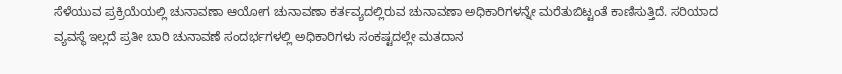ಸೆಳೆಯುವ ಪ್ರಕ್ರಿಯೆಯಲ್ಲಿ ಚುನಾವಣಾ ಆಯೋಗ ಚುನಾವಣಾ ಕರ್ತವ್ಯದಲ್ಲಿರುವ ಚುನಾವಣಾ ಅಧಿಕಾರಿಗಳನ್ನೇ ಮರೆತುಬಿಟ್ಟಂತೆ ಕಾಣಿಸುತ್ತಿದೆ. ಸರಿಯಾದ ವ್ಯವಸ್ಥೆ ಇಲ್ಲದೆ ಪ್ರತೀ ಬಾರಿ ಚುನಾವಣೆ ಸಂದರ್ಭಗಳಲ್ಲಿ ಅಧಿಕಾರಿಗಳು ಸಂಕಷ್ಟದಲ್ಲೇ ಮತದಾನ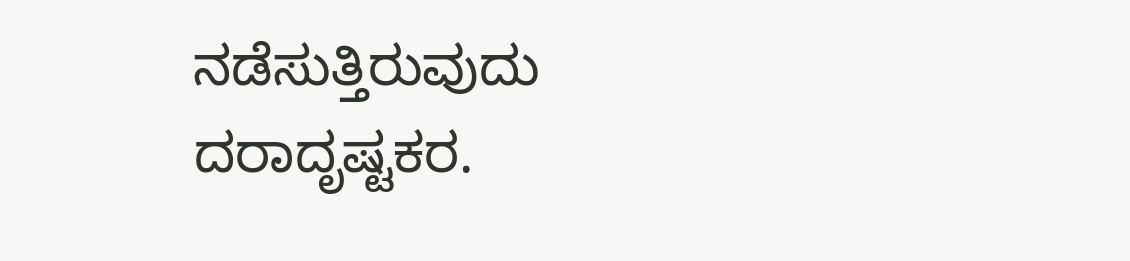ನಡೆಸುತ್ತಿರುವುದು ದರಾದೃಷ್ಟಕರ.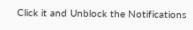Click it and Unblock the Notifications